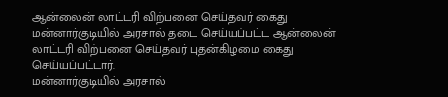ஆன்லைன் லாட்டரி விற்பனை செய்தவர் கைது
மன்னார்குடியில் அரசால் தடை செய்யப்பட்ட ஆன்லைன் லாட்டரி விற்பனை செய்தவர் புதன்கிழமை கைது செய்யப்பட்டார்.
மன்னார்குடியில் அரசால்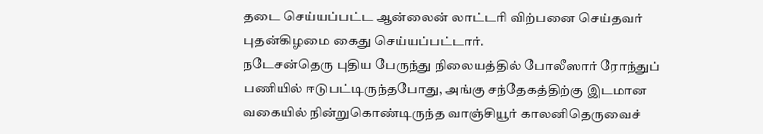தடை செய்யப்பட்ட ஆன்லைன் லாட்டரி விற்பனை செய்தவர் புதன்கிழமை கைது செய்யப்பட்டார்.
நடேசன்தெரு புதிய பேருந்து நிலையத்தில் போலீஸார் ரோந்துப் பணியில் ஈடுபட்டிருந்தபோது, அங்கு சந்தேகத்திற்கு இடமான வகையில் நின்றுகொண்டிருந்த வாஞ்சியூர் காலனிதெருவைச்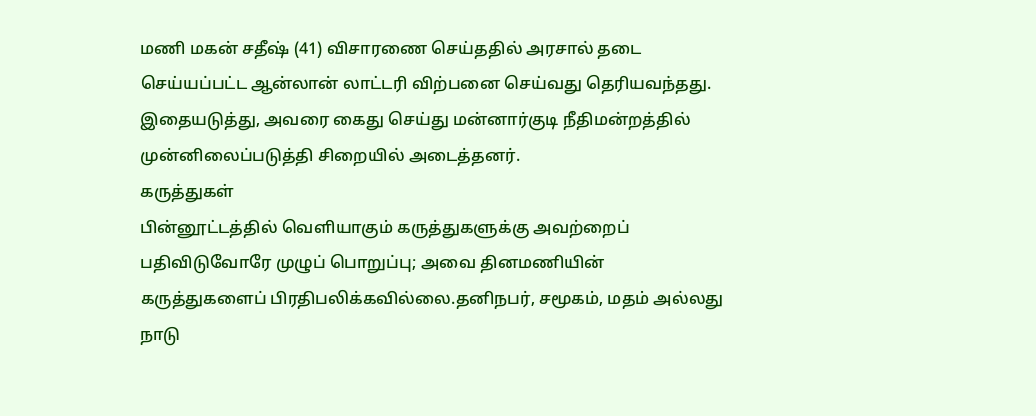மணி மகன் சதீஷ் (41) விசாரணை செய்ததில் அரசால் தடை செய்யப்பட்ட ஆன்லான் லாட்டரி விற்பனை செய்வது தெரியவந்தது. இதையடுத்து, அவரை கைது செய்து மன்னார்குடி நீதிமன்றத்தில் முன்னிலைப்படுத்தி சிறையில் அடைத்தனர்.
கருத்துகள்
பின்னூட்டத்தில் வெளியாகும் கருத்துகளுக்கு அவற்றைப் பதிவிடுவோரே முழுப் பொறுப்பு; அவை தினமணியின் கருத்துகளைப் பிரதிபலிக்கவில்லை.தனிநபர், சமூகம், மதம் அல்லது நாடு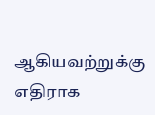ஆகியவற்றுக்கு எதிராக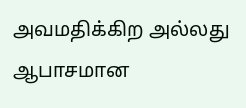அவமதிக்கிற அல்லது ஆபாசமான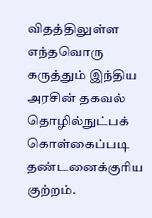விதத்திலுள்ள எந்தவொரு கருத்தும் இந்திய அரசின் தகவல் தொழில்நுட்பக் கொள்கைப்படி தண்டனைக்குரிய குற்றம்.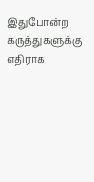இதுபோன்ற கருத்துகளுக்கு எதிராக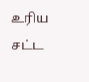உரிய சட்ட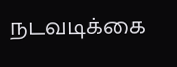நடவடிக்கை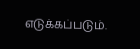எடுக்கப்படும்.